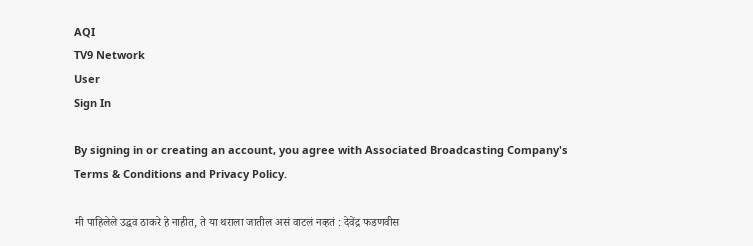AQI
TV9 Network
User
Sign In

By signing in or creating an account, you agree with Associated Broadcasting Company's Terms & Conditions and Privacy Policy.

मी पाहिलेले उद्धव ठाकरे हे नाहीत, ते या थराला जातील असं वाटलं नव्हतं : देवेंद्र फडणवीस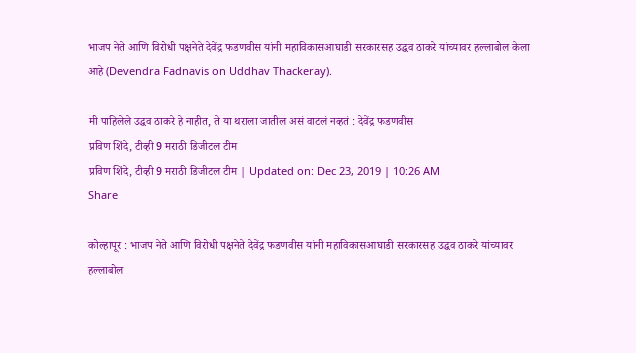भाजप नेते आणि विरोधी पक्षनेते देवेंद्र फडणवीस यांनी महाविकासआघाडी सरकारसह उद्धव ठाकरे यांच्यावर हल्लाबोल केला आहे (Devendra Fadnavis on Uddhav Thackeray).

मी पाहिलेले उद्धव ठाकरे हे नाहीत, ते या थराला जातील असं वाटलं नव्हतं : देवेंद्र फडणवीस
प्रविण शिंदे, टीव्ही 9 मराठी डिजीटल टीम
प्रविण शिंदे, टीव्ही 9 मराठी डिजीटल टीम | Updated on: Dec 23, 2019 | 10:26 AM
Share

कोल्हापूर : भाजप नेते आणि विरोधी पक्षनेते देवेंद्र फडणवीस यांनी महाविकासआघाडी सरकारसह उद्धव ठाकरे यांच्यावर हल्लाबोल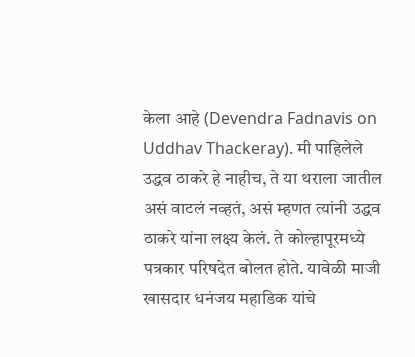केला आहे (Devendra Fadnavis on Uddhav Thackeray). मी पाहिलेले उद्धव ठाकरे हे नाहीच, ते या थराला जातील असं वाटलं नव्हतं, असं म्हणत त्यांनी उद्धव ठाकरे यांना लक्ष्य केलं. ते कोल्हापूरमध्ये पत्रकार परिषदेत बोलत होते. यावेळी माजी खासदार धनंजय महाडिक यांचे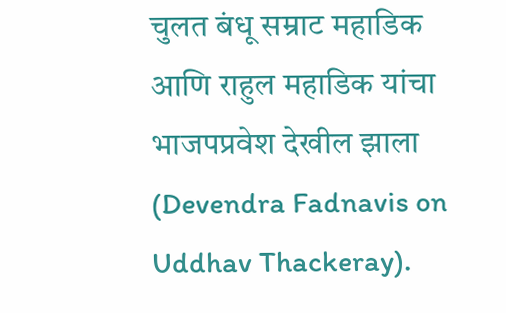चुलत बंधू सम्राट महाडिक आणि राहुल महाडिक यांचा भाजपप्रवेश देखील झाला (Devendra Fadnavis on Uddhav Thackeray).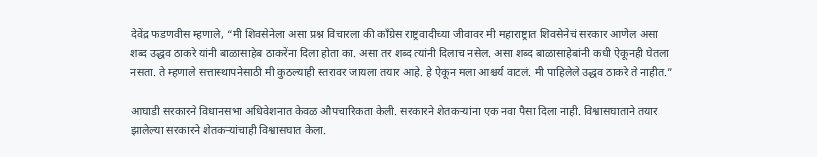देवेंद्र फडणवीस म्हणाले, “मी शिवसेनेला असा प्रश्न विचारला की काँग्रेस राष्ट्रवादीच्या जीवावर मी महाराष्ट्रात शिवसेनेचं सरकार आणेल असा शब्द उद्धव ठाकरे यांनी बाळासाहेब ठाकरेंना दिला होता का. असा तर शब्द त्यांनी दिलाच नसेल. असा शब्द बाळासाहेबांनी कधी ऐकूनही घेतला नसता. ते म्हणाले सत्तास्थापनेसाठी मी कुठल्याही स्तरावर जायला तयार आहे. हे ऐकून मला आश्चर्य वाटलं. मी पाहिलेले उद्धव ठाकरे ते नाहीत.”

आघाडी सरकारने विधानसभा अधिवेशनात केवळ औपचारिकता केली. सरकारने शेतकऱ्यांना एक नवा पैसा दिला नाही. विश्वासघाताने तयार झालेल्या सरकारने शेतकऱ्यांचाही विश्वासघात केला.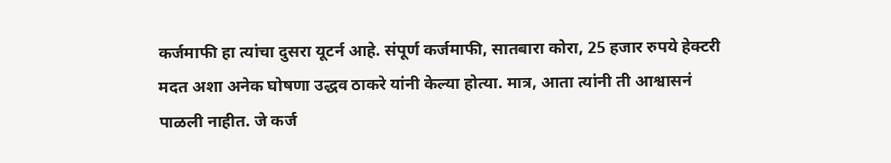कर्जमाफी हा त्यांचा दुसरा यूटर्न आहे. संपूर्ण कर्जमाफी, सातबारा कोरा, 25 हजार रुपये हेक्टरी मदत अशा अनेक घोषणा उद्धव ठाकरे यांनी केल्या होत्या. मात्र, आता त्यांनी ती आश्वासनं पाळली नाहीत. जे कर्ज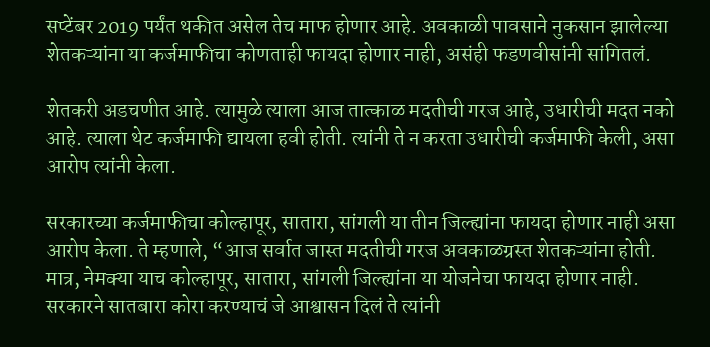सप्टेंबर 2019 पर्यंत थकीत असेल तेच माफ होणार आहे. अवकाळी पावसाने नुकसान झालेल्या शेतकऱ्यांना या कर्जमाफीचा कोणताही फायदा होणार नाही, असंही फडणवीसांनी सांगितलं.

शेतकरी अडचणीत आहे. त्यामुळे त्याला आज तात्काळ मदतीची गरज आहे, उधारीची मदत नको आहे. त्याला थेट कर्जमाफी द्यायला हवी होती. त्यांनी ते न करता उधारीची कर्जमाफी केली, असा आरोप त्यांनी केला.

सरकारच्या कर्जमाफीचा कोल्हापूर, सातारा, सांगली या तीन जिल्ह्यांना फायदा होणार नाही असा आरोप केला. ते म्हणाले, “आज सर्वात जास्त मदतीची गरज अवकाळग्रस्त शेतकऱ्यांना होती. मात्र, नेमक्या याच कोल्हापूर, सातारा, सांगली जिल्ह्यांना या योजनेचा फायदा होणार नाही. सरकारने सातबारा कोरा करण्याचं जे आश्वासन दिलं ते त्यांनी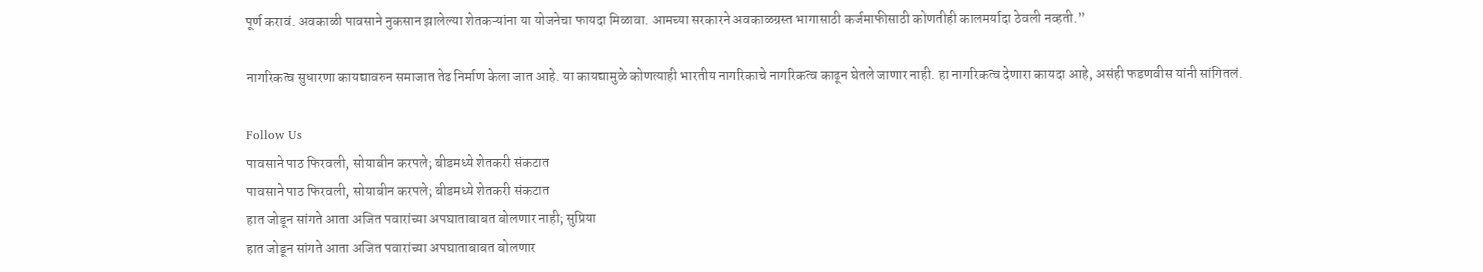पूर्ण करावं. अवकाळी पावसाने नुकसान झालेल्या शेतकऱ्यांना या योजनेचा फायदा मिळावा. आमच्या सरकारने अवकाळग्रस्त भागासाठी कर्जमाफीसाठी कोणतीही कालमर्यादा ठेवली नव्हती.”

नागरिकत्व सुधारणा कायद्यावरुन समाजात तेढ निर्माण केला जात आहे. या कायद्यामुळे कोणत्याही भारतीय नागरिकाचे नागरिकत्व काढून घेतले जाणार नाही. हा नागरिकत्व देणारा कायदा आहे, असंही फडणवीस यांनी सांगितलं.

Follow Us
पावसाने पाठ फिरवली, सोयाबीन करपले; बीडमध्ये शेतकरी संकटात
पावसाने पाठ फिरवली, सोयाबीन करपले; बीडमध्ये शेतकरी संकटात
हात जोडून सांगते आता अजित पवारांच्या अपघाताबाबत बोलणार नाही; सुप्रिया
हात जोडून सांगते आता अजित पवारांच्या अपघाताबाबत बोलणार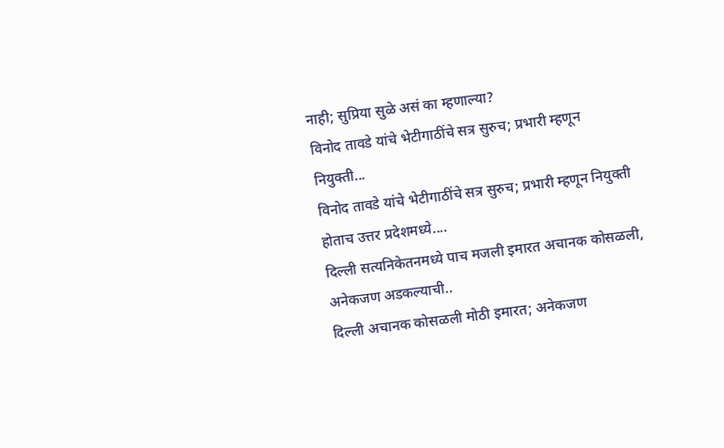नाही; सुप्रिया सुळे असं का म्हणाल्या?
विनोद तावडे यांचे भेटीगाठींचे सत्र सुरुच; प्रभारी म्हणून नियुक्ती...
विनोद तावडे यांचे भेटीगाठींचे सत्र सुरुच; प्रभारी म्हणून नियुक्ती होताच उत्तर प्रदेशमध्ये....
दिल्ली सत्यनिकेतनमध्ये पाच मजली इमारत अचानक कोसळली, अनेकजण अडकल्याची..
दिल्ली अचानक कोसळली मोठी इमारत; अनेकजण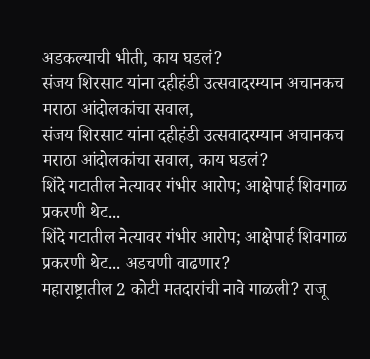अडकल्याची भीती, काय घडलं?
संजय शिरसाट यांना दहीहंडी उत्सवादरम्यान अचानकच मराठा आंदोलकांचा सवाल,
संजय शिरसाट यांना दहीहंडी उत्सवादरम्यान अचानकच मराठा आंदोलकांचा सवाल, काय घडलं?
शिंदे गटातील नेत्यावर गंभीर आरोप; आक्षेपार्ह शिवगाळ प्रकरणी थेट...
शिंदे गटातील नेत्यावर गंभीर आरोप; आक्षेपार्ह शिवगाळ प्रकरणी थेट... अडचणी वाढणार?
महाराष्ट्रातील 2 कोटी मतदारांची नावे गाळली? राजू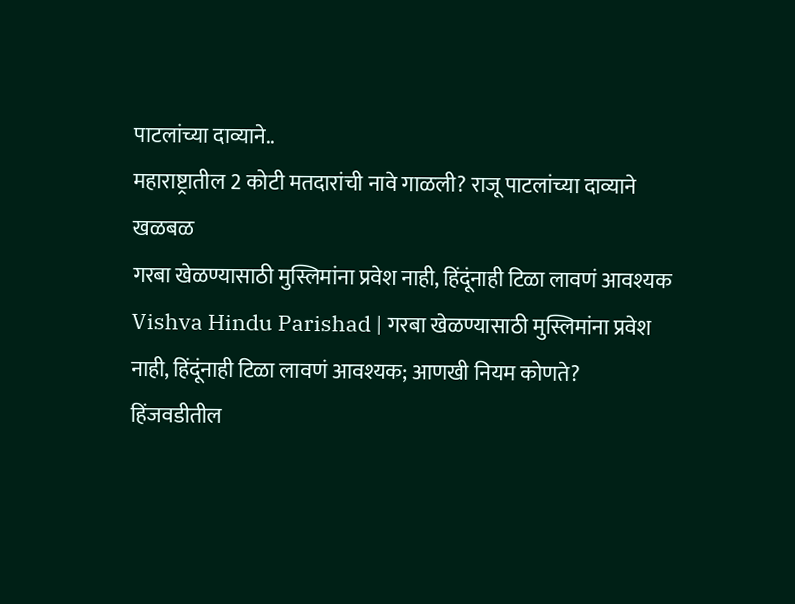पाटलांच्या दाव्याने..
महाराष्ट्रातील 2 कोटी मतदारांची नावे गाळली? राजू पाटलांच्या दाव्याने खळबळ
गरबा खेळण्यासाठी मुस्लिमांना प्रवेश नाही, हिंदूंनाही टिळा लावणं आवश्यक
Vishva Hindu Parishad | गरबा खेळण्यासाठी मुस्लिमांना प्रवेश नाही, हिंदूंनाही टिळा लावणं आवश्यक; आणखी नियम कोणते?
हिंजवडीतील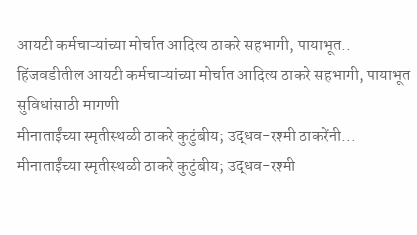आयटी कर्मचाऱ्यांच्या मोर्चात आदित्य ठाकरे सहभागी, पायाभूत..
हिंजवडीतील आयटी कर्मचाऱ्यांच्या मोर्चात आदित्य ठाकरे सहभागी, पायाभूत सुविधांसाठी मागणी
मीनाताईंच्या स्मृतीस्थळी ठाकरे कुटुंबीय; उद्धव-रश्मी ठाकरेंनी...
मीनाताईंच्या स्मृतीस्थळी ठाकरे कुटुंबीय; उद्धव-रश्मी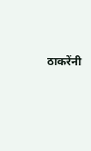ठाकरेंनी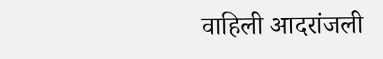वाहिली आदरांजली